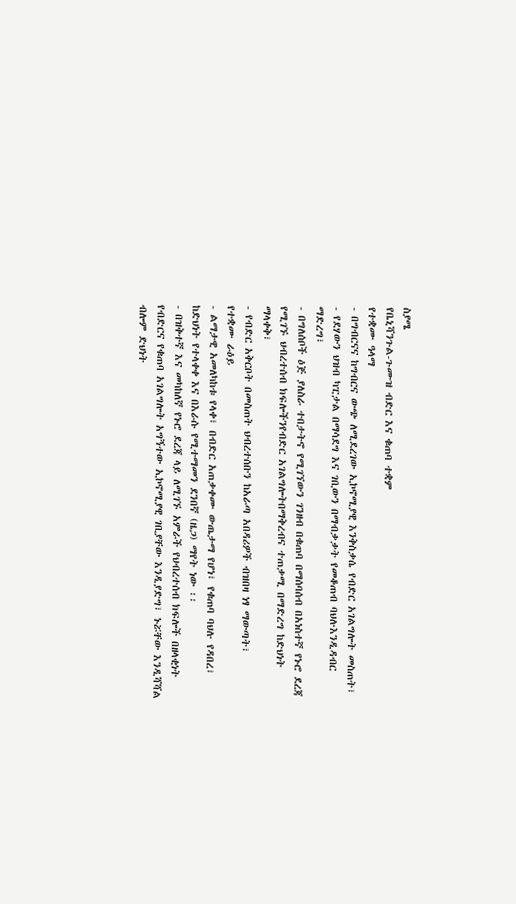ስያሜ
የቤኒሻንጉል-ጉሙዝ ብድር እና ቁጠባ ተቋም
የተቋሙ ዓላማ
- በግብርናና ከግብርና ውጭ ለሚደረገው ኢኮኖሚያዊ እንቅስቃሴ የብድር አገልግሎት መስጠት፣
- የደሃውን ህዝብ ካፒታል በማሳደግ እና ገቢውን በማብቃቃት የመቆጠብ ባህሉእንዲዳብር ማድረግ፣
- በግለሰቦች ዕጅ ያለስራ ተበታትኖ የሚገኘውን ገንዘብ በቁጠባ በማሰባሰብ በአነስተኛ የኑሮ ደረጃ የሚገኙ ህብረተሰብ ክፍሎችንየብድር አገልግሎትበማቅረብና ተጠቃሚ በማድረግ ከድህነት ማላቀቅ፣
- የብድር አቅርቦት በመስጠት ህብረተሰቡን ከአራጣ አበዳሪዎች ብዝበዛ ነፃ ማውጣት፣
የተቋሙ ራዕይ
- ልማታዊ አመለካከቱ የላቀ፣ በብድር አጠቃቀሙ ውጤታማ የሆነ፣ የቁጠባ ባህሉ የዳበረ፣ ከድህነት የተላቀቀ እና በእራሱ የሚተማመን ደንበኛ (ዜጋ) ማየት ነው ፡፡
- በዝቅተኛ እና መካከለኛ የኑሮ ደረጃ ላይ ለሚገኙ አምራች የህብረተሰብ ክፍሎች በዘላቂነት የብድርና የቁጠባ አገልግሎት አግኝተው ኢኮኖሚያዊ ገቢያቸው እንዲያድግ፣ ኑሯቸው እንዲሻሻል ብሎም ድህነት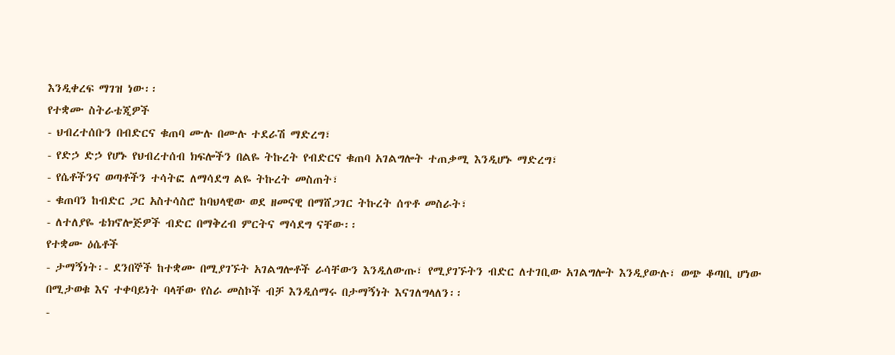እንዲቀረፍ ማገዝ ነው፡፡
የተቋሙ ስትራቴጂዎች
- ህብረተሰቡን በብድርና ቁጠባ ሙሉ በሙሉ ተደራሽ ማድረግ፣
- የድኃ ድኃ የሆኑ የህብረተሰብ ክፍሎችን በልዬ ትኩረት የብድርና ቁጠባ አገልግሎት ተጠቃሚ እንዲሆኑ ማድረግ፣
- የሴቶችንና ወጣቶችን ተሳትፎ ለማሳደግ ልዬ ትኩረት መስጠት፣
- ቁጠባን ከብድር ጋር አስተሳስሮ ከባህላዊው ወደ ዘመናዊ በማሸጋገር ትኩረት ሰጥቶ መስራት፣
- ለተለያዬ ቴክኖሎጅዎች ብድር በማቅረብ ምርትና ማሳደግ ናቸው፡፡
የተቋሙ ዕሴቶች
- ታማኝነት፡- ደንበኞች ከተቋሙ በሚያገኙት አገልግሎቶች ራሳቸውን እንዲለውጡ፣ የሚያገኙትን ብድር ለተገቢው አገልግሎት እንዲያውሉ፣ ወጭ ቆጣቢ ሆነው በሚታወቁ እና ተቀባይነት ባላቸው የስራ መስኮች ብቻ እንዲሰማሩ በታማኝነት እናገለግላለን፡፡
-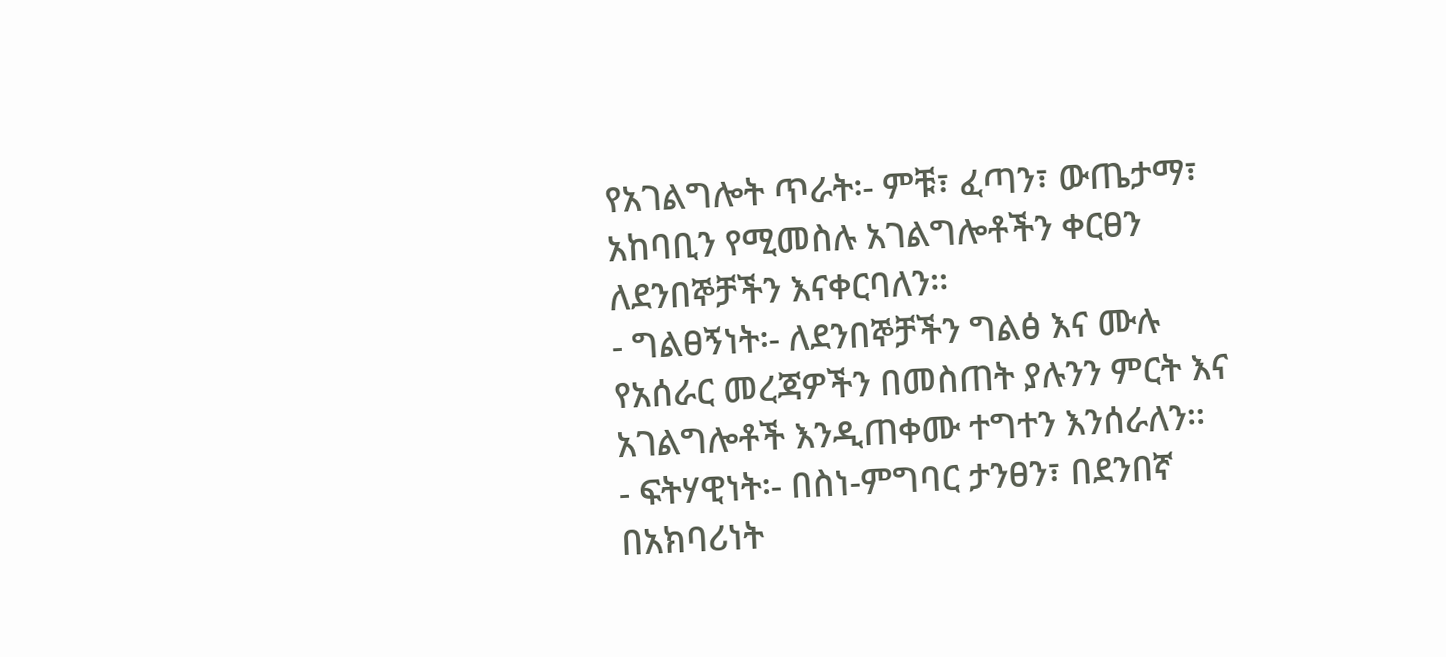የአገልግሎት ጥራት፡- ምቹ፣ ፈጣን፣ ውጤታማ፣ አከባቢን የሚመስሉ አገልግሎቶችን ቀርፀን ለደንበኞቻችን እናቀርባለን፡፡
- ግልፀኝነት፡- ለደንበኞቻችን ግልፅ እና ሙሉ የአሰራር መረጃዎችን በመስጠት ያሉንን ምርት እና አገልግሎቶች እንዲጠቀሙ ተግተን እንሰራለን፡፡
- ፍትሃዊነት፡- በስነ-ምግባር ታንፀን፣ በደንበኛ በአክባሪነት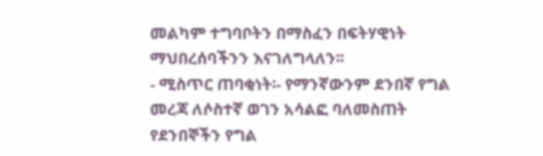መልካም ተግባቦትን በማስፈን በፍትሃዊነት ማህበረሰባችንን እናገለግላለን፡፡
- ሚስጥር ጠባቂነት፡- የማንኛውንም ደንበኛ የግል መረጃ ለሶስተኛ ወገን አሳልፎ ባለመስጠት የደንበኞችን የግል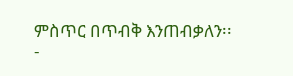ምስጥር በጥብቅ እንጠብቃለን፡፡
-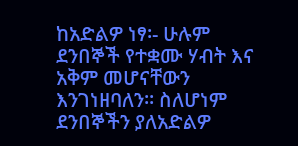ከአድልዎ ነፃ፡- ሁሉም ደንበኞች የተቋሙ ሃብት እና አቅም መሆናቸውን እንገነዘባለን፡፡ ስለሆነም ደንበኞችን ያለአድልዎ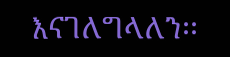እናገለግላለን፡፡